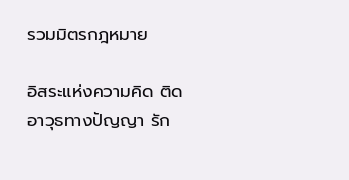รวมมิตรกฎหมาย

อิสระแห่งความคิด ติดอาวุธทางปัญญา รัก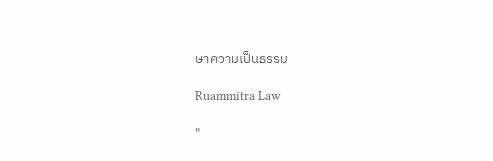ษาความเป็นธรรม

Ruammitra Law

"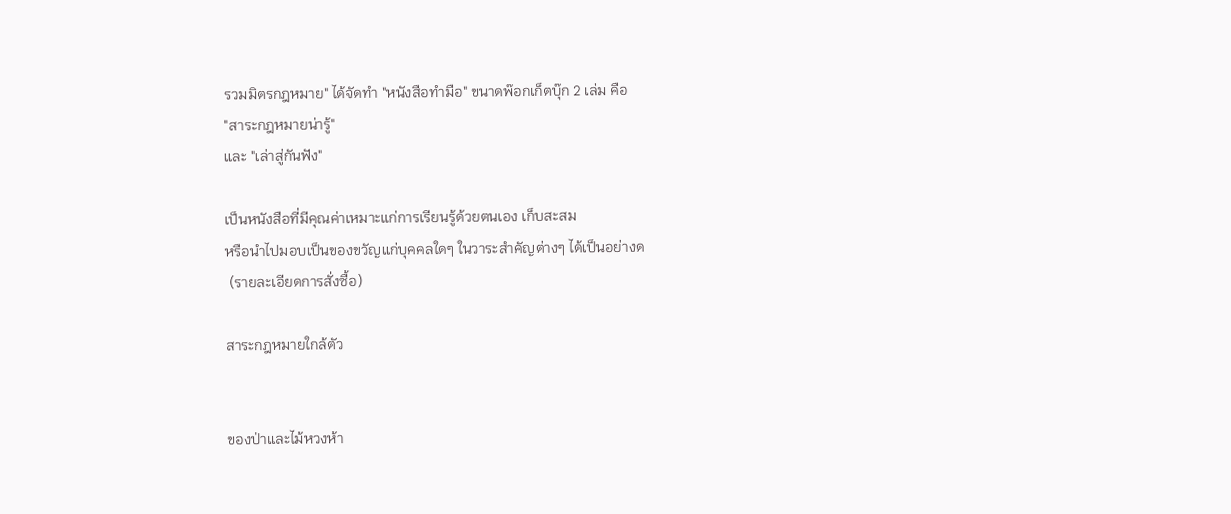รวมมิตรกฎหมาย" ได้จัดทำ "หนังสือทำมือ" ขนาดพ๊อกเก็ตบุ๊ก 2 เล่ม คือ
"สาระกฎหมายน่ารู้"
และ "เล่าสู่กันฟัง"

เป็นหนังสือที่มีคุณค่าเหมาะแก่การเรียนรู้ด้วยตนเอง เก็บสะสม
หรือนำไปมอบเป็นของขวัญแก่บุคคลใดๆ ในวาระสำคัญต่างๆ ได้เป็นอย่างด
 (รายละเอียดการสั่งซื้อ)

สาระกฎหมายใกล้ตัว


ของป่าและไม้หวงห้า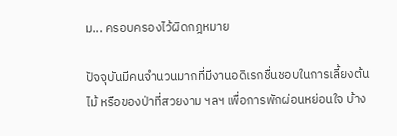ม... ครอบครองไว้ผิดกฎหมาย

ปัจจุบันมีคนจำนวนมากที่มีงานอดิเรกชื่นชอบในการเลี้ยงต้นไม้ หรือของป่าที่สวยงาม ฯลฯ เพื่อการพักผ่อนหย่อนใจ บ้าง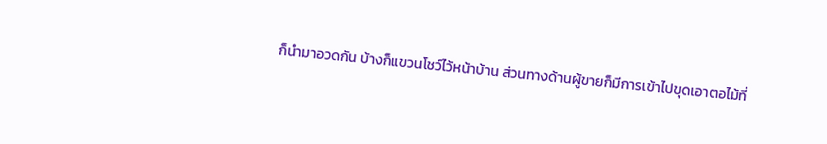ก็นำมาอวดกัน บ้างก็แขวนโชว์ไว้หน้าบ้าน ส่วนทางด้านผู้ขายก็มีการเข้าไปขุดเอาตอไม้ที่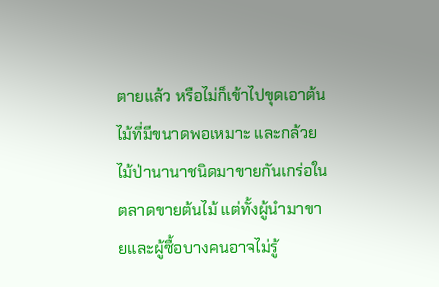ตายแล้ว หรือไม่ก็เข้าไปขุดเอาต้นไม้ที่มีขนาดพอเหมาะ และกล้วยไม้ป่านานาชนิดมาขายกันเกร่อในตลาดขายต้นไม้ แต่ทั้งผู้นำมาขายและผู้ซื้อบางคนอาจไม่รู้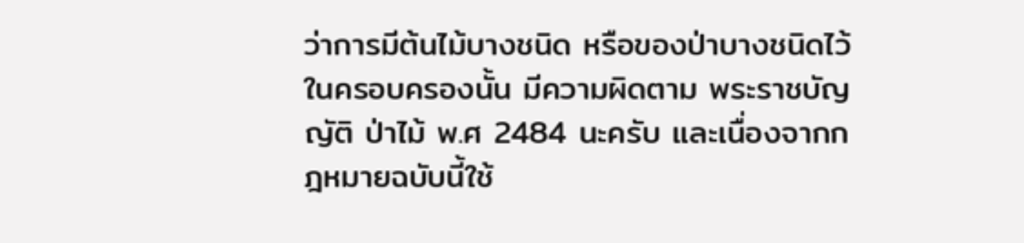ว่าการมีต้นไม้บางชนิด หรือของป่าบางชนิดไว้ในครอบครองนั้น มีความผิดตาม พระราชบัญญัติ ป่าไม้ พ.ศ 2484 นะครับ และเนื่องจากกฎหมายฉบับนี้ใช้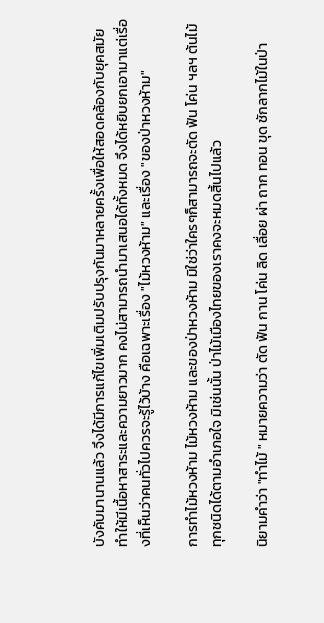บังคับมานานแล้ว จึงได้มีการแก้ไขเพิ่มเติมปรับปรุงกันมาหลายครั้งเพื่อให้สอดคล้องกับยุคสมัย ทำให้มีเนื้อหาสาระและความยาวมาก คงไม่สามารถนำมาเสนอได้ทั้งหมด จึงได้หยิบยกเอามาแต่เรื่องที่เห็นว่าคนทั่วไปควรจะรู้ไว้บ้าง คือเฉพาะเรื่อง "ไม้หวงห้าม" และเรื่อง "ของป่าหวงห้าม"

การทำไม้หวงห้าม ไม้หวงห้าม และของป่าหวงห้าม มิใช่ว่าใครๆก็สามารถจะตัด ฟัน โค่น ฯลฯ ต้นไม้ทุกชนิดได้ตามอำเภอใจ มิเช่นนั้น ป่าไม้เมืองไทยของเราคงจะหมดสิ้นไปแล้ว

นิยามคำว่า "ทำไม้ " หมายความว่า ตัด ฟัน กาน โค่น ลิด เลื่อย ผ่า ถาก ทอน ขุด ชักลากไม้ในป่า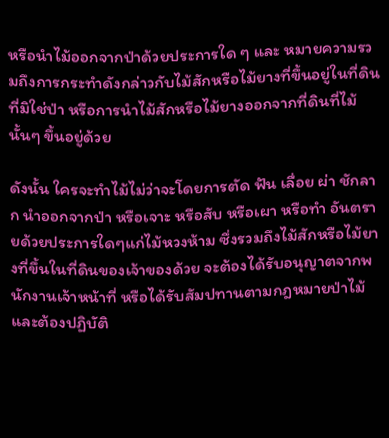หรือนำไม้ออกจากป่าด้วยประการใด ๆ และ หมายความรวมถึงการกระทำดังกล่าวกับไม้สักหรือไม้ยางที่ขึ้นอยู่ในที่ดินที่มิใช่ป่า หรือการนำไม้สักหรือไม้ยางออกจากที่ดินที่ไม้นั้นๆ ขึ้นอยู่ด้วย

ดังนั้น ใครจะทำไม้ไม่ว่าจะโดยการตัด ฟัน เลื่อย ผ่า ชักลาก นำออกจากป่า หรือเจาะ หรือสับ หรือเผา หรือทำ อันตรายด้วยประการใดๆแก่ไม้หวงห้าม ซึ่งรวมถึงไม้สักหรือไม้ยางที่ขึ้นในที่ดินของเจ้าของด้วย จะต้องได้รับอนุญาตจากพนักงานเจ้าหน้าที่ หรือได้รับสัมปทานตามกฎหมายป่าไม้ และต้องปฏิบัติ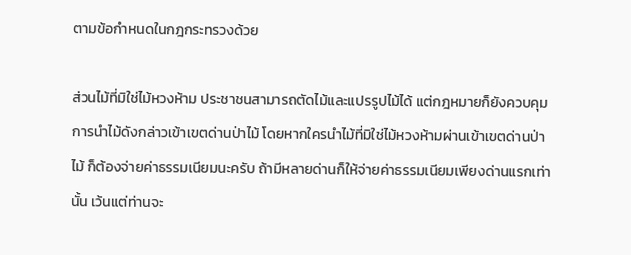ตามข้อกำหนดในกฎกระทรวงด้วย

ส่วนไม้ที่มิใช่ไม้หวงห้าม ประชาชนสามารถตัดไม้และแปรรูปไม้ได้ แต่กฎหมายก็ยังควบคุมการนำไม้ดังกล่าวเข้าเขตด่านป่าไม้ โดยหากใครนำไม้ที่มิใช่ไม้หวงห้ามผ่านเข้าเขตด่านป่าไม้ ก็ต้องจ่ายค่าธรรมเนียมนะครับ ถ้ามีหลายด่านก็ให้จ่ายค่าธรรมเนียมเพียงด่านแรกเท่านั้น เว้นแต่ท่านจะ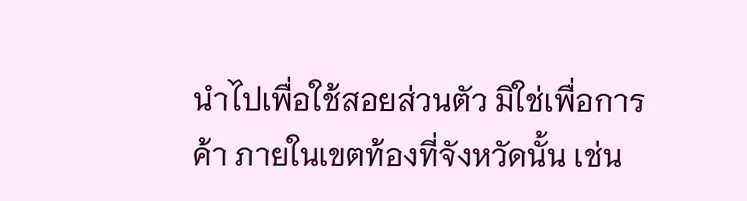นำไปเพื่อใช้สอยส่วนตัว มิใช่เพื่อการค้า ภายในเขตท้องที่จังหวัดนั้น เช่น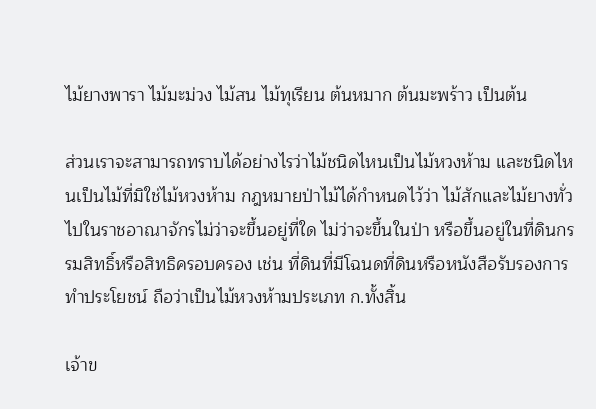ไม้ยางพารา ไม้มะม่วง ไม้สน ไม้ทุเรียน ต้นหมาก ต้นมะพร้าว เป็นต้น

ส่วนเราจะสามารถทราบได้อย่างไรว่าไม้ชนิดไหนเป็นไม้หวงห้าม และชนิดไหนเป็นไม้ที่มิใช่ไม้หวงห้าม กฎหมายป่าไม้ได้กำหนดไว้ว่า ไม้สักและไม้ยางทั่วไปในราชอาณาจักรไม่ว่าจะขึ้นอยู่ที่ใด ไม่ว่าจะขึ้นในป่า หรือขึ้นอยู่ในที่ดินกรรมสิทธิ์หรือสิทธิครอบครอง เช่น ที่ดินที่มีโฉนดที่ดินหรือหนังสือรับรองการทำประโยชน์ ถือว่าเป็นไม้หวงห้ามประเภท ก.ทั้งสิ้น

เจ้าข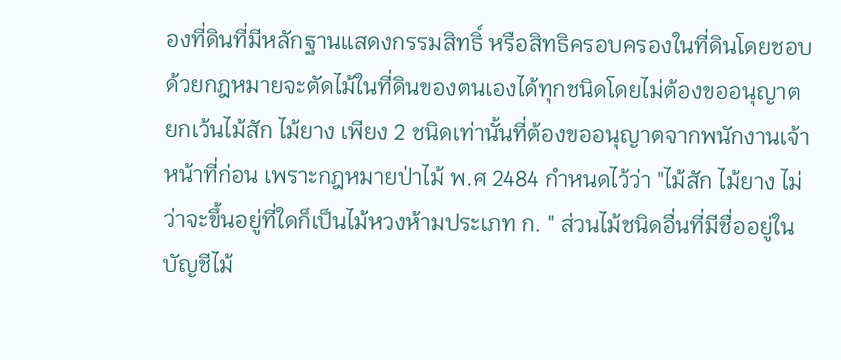องที่ดินที่มีหลักฐานแสดงกรรมสิทธิ์ หรือสิทธิครอบครองในที่ดินโดยชอบด้วยกฎหมายจะตัดไม้ในที่ดินของตนเองได้ทุกชนิดโดยไม่ต้องขออนุญาต ยกเว้นไม้สัก ไม้ยาง เพียง 2 ชนิดเท่านั้นที่ต้องขออนุญาตจากพนักงานเจ้าหน้าที่ก่อน เพราะกฎหมายป่าไม้ พ.ศ 2484 กำหนดไว้ว่า "ไม้สัก ไม้ยาง ไม่ว่าจะขึ้นอยู่ที่ใดก็เป็นไม้หวงห้ามประเภท ก. " ส่วนไม้ชนิดอื่นที่มีชื่ออยู่ในบัญชีไม้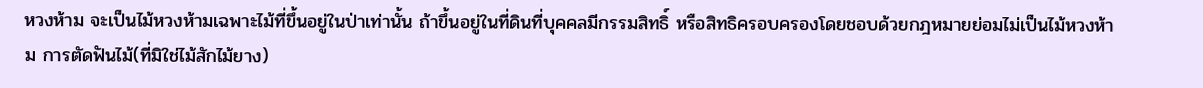หวงห้าม จะเป็นไม้หวงห้ามเฉพาะไม้ที่ขึ้นอยู่ในป่าเท่านั้น ถ้าขึ้นอยู่ในที่ดินที่บุคคลมีกรรมสิทธิ์ หรือสิทธิครอบครองโดยชอบด้วยกฎหมายย่อมไม่เป็นไม้หวงห้าม การตัดฟันไม้(ที่มิใช่ไม้สักไม้ยาง)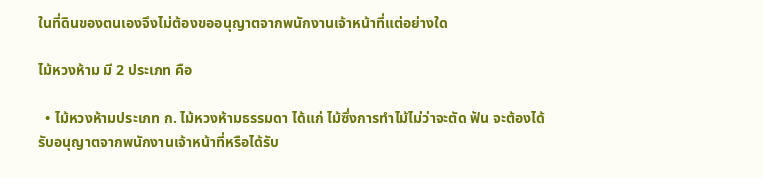ในที่ดินของตนเองจึงไม่ต้องขออนุญาตจากพนักงานเจ้าหน้าที่แต่อย่างใด

ไม้หวงห้าม มี 2 ประเภท คือ

  • ไม้หวงห้ามประเภท ก. ไม้หวงห้ามธรรมดา ได้แก่ ไม้ซึ่งการทำไม้ไม่ว่าจะตัด ฟัน จะต้องได้รับอนุญาตจากพนักงานเจ้าหน้าที่หรือได้รับ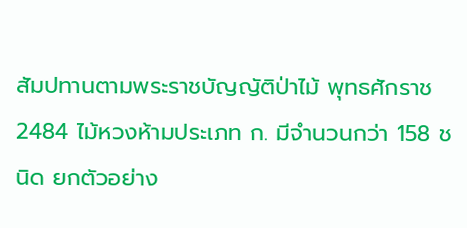สัมปทานตามพระราชบัญญัติป่าไม้ พุทธศักราช 2484 ไม้หวงห้ามประเภท ก. มีจำนวนกว่า 158 ชนิด ยกตัวอย่าง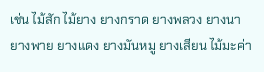เช่น ไม้สัก ไม้ยาง ยางกราด ยางพลวง ยางนา ยางพาย ยางแดง ยางมันหมู ยางเสียน ไม้มะค่า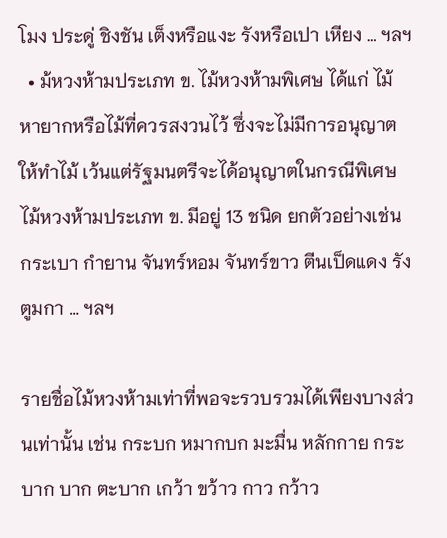โมง ประดู่ ชิงชัน เต็งหรือแงะ รังหรือเปา เหียง … ฯลฯ
  • ม้หวงห้ามประเภท ข. ไม้หวงห้ามพิเศษ ได้แก่ ไม้หายากหรือไม้ที่ควรสงวนไว้ ซึ่งจะไม่มีการอนุญาตให้ทำไม้ เว้นแต่รัฐมนตรีจะได้อนุญาตในกรณีพิเศษ ไม้หวงห้ามประเภท ข. มีอยู่ 13 ชนิด ยกตัวอย่างเช่น กระเบา กำยาน จันทร์หอม จันทร์ขาว ตีนเป็ดแดง รัง ตูมกา … ฯลฯ

รายชื่อไม้หวงห้ามเท่าที่พอจะรวบรวมได้เพียงบางส่วนเท่านั้น เช่น กระบก หมากบก มะมื่น หลักกาย กระบาก บาก ตะบาก เกว้า ขว้าว กาว กว้าว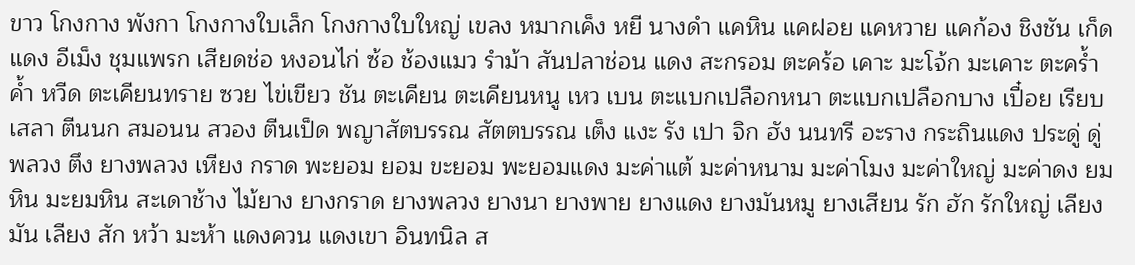ขาว โกงกาง พังกา โกงกางใบเล็ก โกงกางใบใหญ่ เขลง หมากเค็ง หยี นางดำ แคหิน แคฝอย แคหวาย แคก้อง ชิงชัน เก็ดแดง อีเม็ง ชุมแพรก เสียดช่อ หงอนไก่ ซ้อ ช้องแมว รำม้า สันปลาช่อน แดง สะกรอม ตะคร้อ เคาะ มะโจ้ก มะเคาะ ตะคร้ำ ค้ำ หวีด ตะเคียนทราย ซวย ไข่เขียว ชัน ตะเคียน ตะเคียนหนู เหว เบน ตะแบกเปลือกหนา ตะแบกเปลือกบาง เปื๋อย เรียบ เสลา ตีนนก สมอนน สวอง ตีนเป็ด พญาสัตบรรณ สัตตบรรณ เต็ง แงะ รัง เปา จิก ฮัง นนทรี อะราง กระถินแดง ประดู่ ดู่ พลวง ตึง ยางพลวง เหียง กราด พะยอม ยอม ขะยอม พะยอมแดง มะค่าแต้ มะค่าหนาม มะค่าโมง มะค่าใหญ่ มะค่าดง ยมหิน มะยมหิน สะเดาช้าง ไม้ยาง ยางกราด ยางพลวง ยางนา ยางพาย ยางแดง ยางมันหมู ยางเสียน รัก ฮัก รักใหญ่ เลียงมัน เลียง สัก หว้า มะห้า แดงควน แดงเขา อินทนิล ส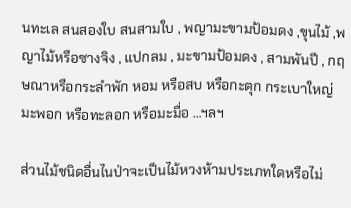นทะเล สนสองใบ สนสามใบ , พญามะขามป้อมดง ,ขุนไม้ ,พญาไม้หรือซางจิง , แปกลม , มะขามป้อมดง , สามพันปี , กฤษณาหรือกระลำพัก หอม หรือสบ หรือกะตุก กระเบาใหญ่ มะพอก หรือทะลอก หรือมะมื่อ …ฯลฯ

ส่วนไม้ชนิดอื่นไนป่าจะเป็นไม้หวงห้ามประเภทใดหรือไม่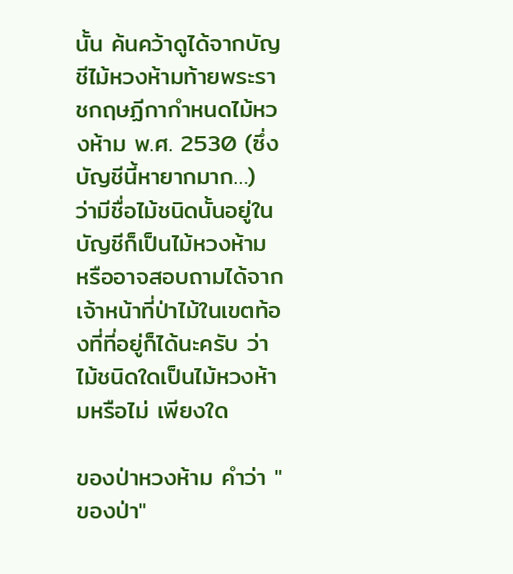นั้น ค้นคว้าดูได้จากบัญชีไม้หวงห้ามท้ายพระราชกฤษฏีกากำหนดไม้หวงห้าม พ.ศ. 2530 (ซึ่งบัญชีนี้หายากมาก…) ว่ามีชื่อไม้ชนิดนั้นอยู่ในบัญชีก็เป็นไม้หวงห้าม หรืออาจสอบถามได้จากเจ้าหน้าที่ป่าไม้ในเขตท้องที่ที่อยู่ก็ได้นะครับ ว่าไม้ชนิดใดเป็นไม้หวงห้ามหรือไม่ เพียงใด

ของป่าหวงห้าม คำว่า "ของป่า"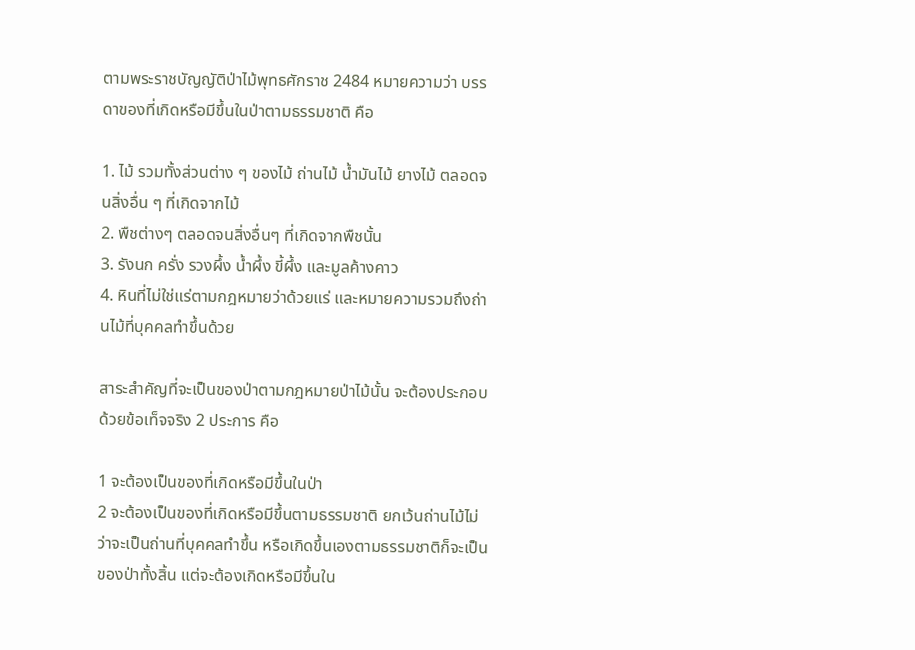ตามพระราชบัญญัติป่าไม้พุทธศักราช 2484 หมายความว่า บรรดาของที่เกิดหรือมีขึ้นในป่าตามธรรมชาติ คือ

1. ไม้ รวมทั้งส่วนต่าง ๆ ของไม้ ถ่านไม้ น้ำมันไม้ ยางไม้ ตลอดจนสิ่งอื่น ๆ ที่เกิดจากไม้
2. พืชต่างๆ ตลอดจนสิ่งอื่นๆ ที่เกิดจากพืชนั้น
3. รังนก ครั่ง รวงผึ้ง น้ำผึ้ง ขี้ผึ้ง และมูลค้างคาว
4. หินที่ไม่ใช่แร่ตามกฎหมายว่าด้วยแร่ และหมายความรวมถึงถ่านไม้ที่บุคคลทำขึ้นด้วย

สาระสำคัญที่จะเป็นของป่าตามกฎหมายป่าไม้นั้น จะต้องประกอบด้วยข้อเท็จจริง 2 ประการ คือ

1 จะต้องเป็นของที่เกิดหรือมีขึ้นในป่า
2 จะต้องเป็นของที่เกิดหรือมีขึ้นตามธรรมชาติ ยกเว้นถ่านไม้ไม่ว่าจะเป็นถ่านที่บุคคลทำขึ้น หรือเกิดขึ้นเองตามธรรมชาติก็จะเป็นของป่าทั้งสิ้น แต่จะต้องเกิดหรือมีขึ้นใน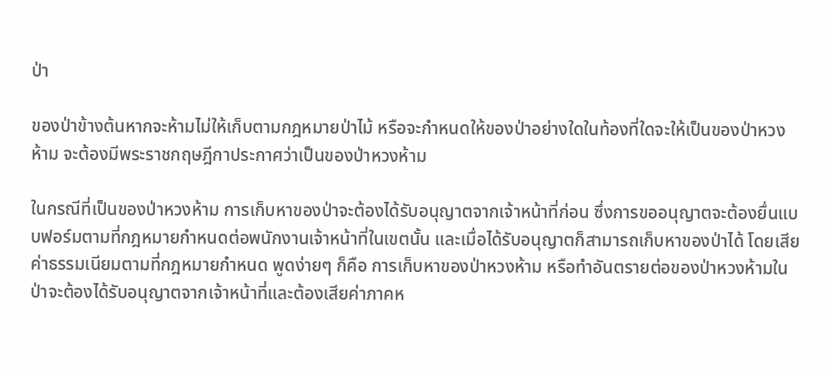ป่า

ของป่าข้างต้นหากจะห้ามไม่ให้เก็บตามกฎหมายป่าไม้ หรือจะกำหนดให้ของป่าอย่างใดในท้องที่ใดจะให้เป็นของป่าหวงห้าม จะต้องมีพระราชกฤษฎีกาประกาศว่าเป็นของป่าหวงห้าม

ในกรณีที่เป็นของป่าหวงห้าม การเก็บหาของป่าจะต้องได้รับอนุญาตจากเจ้าหน้าที่ก่อน ซึ่งการขออนุญาตจะต้องยื่นแบบฟอร์มตามที่กฎหมายกำหนดต่อพนักงานเจ้าหน้าที่ในเขตนั้น และเมื่อได้รับอนุญาตก็สามารถเก็บหาของป่าได้ โดยเสียค่าธรรมเนียมตามที่กฎหมายกำหนด พูดง่ายๆ ก็คือ การเก็บหาของป่าหวงห้าม หรือทำอันตรายต่อของป่าหวงห้ามในป่าจะต้องได้รับอนุญาตจากเจ้าหน้าที่และต้องเสียค่าภาคห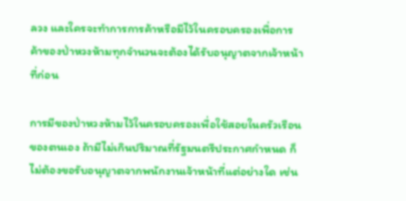ลวง และใครจะทำการการค้าหรือมีไว้ในครอบครองเพื่อการค้าของป่าหวงห้ามทุกจำนวนจะต้องได้รับอนุญาตจากเจ้าหน้าที่ก่อน

การมีของป่าหวงห้ามไว้ในครอบครองเพื่อใช้สอยในครัวเรือนของตนเอง ถ้ามีไม่เกินปริมาณที่รัฐมนตรีประกาศกำหนด ก็ไม่ต้องขอรับอนุญาตจากพนักงานเจ้าหน้าที่แต่อย่างใด เช่น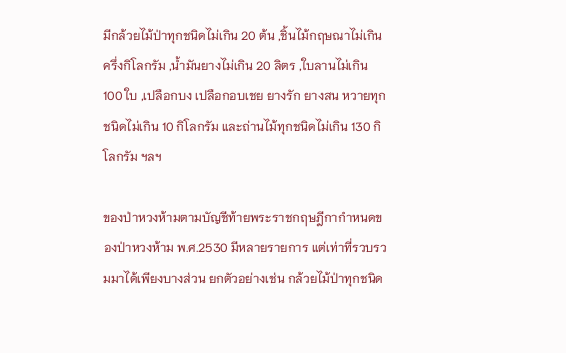มีกล้วยไม้ป่าทุกชนิดไม่เกิน 20 ต้น ,ชิ้นไม้กฤษณาไม่เกินครึ่งกิโลกรัม ,น้ำมันยางไม่เกิน 20 ลิตร ,ใบลานไม่เกิน 100 ใบ ,เปลือกบง เปลือกอบเชย ยางรัก ยางสน หวายทุกชนิดไม่เกิน 10 กิโลกรัม และถ่านไม้ทุกชนิดไม่เกิน 130 กิโลกรัม ฯลฯ

ของป่าหวงห้ามตามบัญชีท้ายพระราชกฤษฎีกากำหนดของป่าหวงห้าม พ.ศ.2530 มีหลายรายการ แต่เท่าที่รวบรวมมาได้เพียงบางส่วน ยกตัวอย่างเช่น กล้วยไม้ป่าทุกชนิด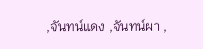,จันทน์แดง ,จันทน์ผา ,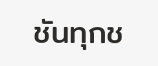ชันทุกช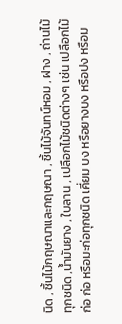นิด , ชิ้นไม้กฤษณาและกฤษณา , ชิ้นไม้จันทน์หอม , ฝาง , ถ่านไม้ทุกชนิด ,น้ำมันยาง , ใบลาน , เปลือกไม้ชนิดต่างๆ เช่น เปลือกไม้ก่อ ก่อ หรือมะก่อทุกชนิด เคี่ยม บง หรือยางบง หรือปง หรือม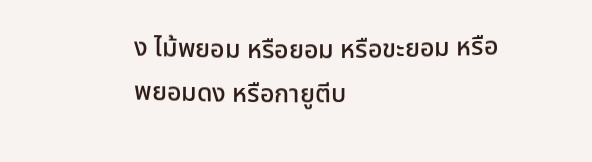ง ไม้พยอม หรือยอม หรือขะยอม หรือพยอมดง หรือกายูตีบ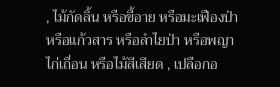, ไม้กัดลิ้น หรือขี้อาย หรือมะเฟืองป่า หรือแก้วสาร หรือลำไยป่า หรือพญาไก่เถื่อน หรือไม้สีเสียด , เปลือกอ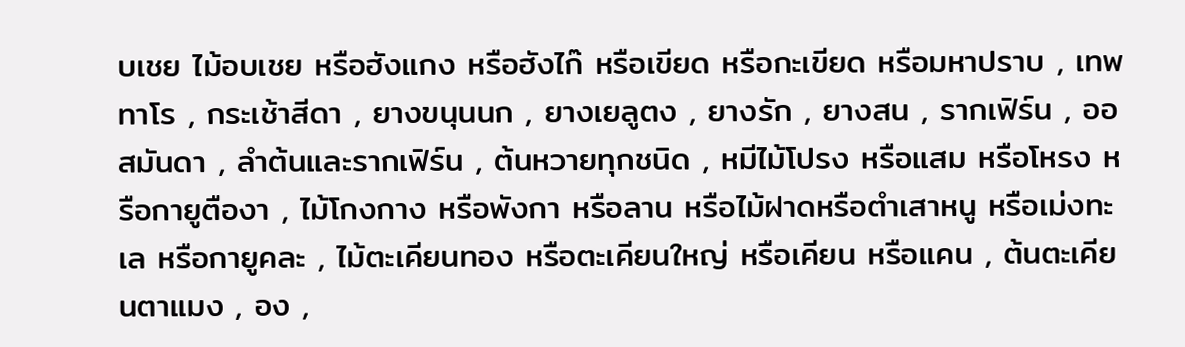บเชย ไม้อบเชย หรือฮังแกง หรือฮังไก๊ หรือเขียด หรือกะเขียด หรือมหาปราบ , เทพทาโร , กระเช้าสีดา , ยางขนุนนก , ยางเยลูตง , ยางรัก , ยางสน , รากเฟิร์น , ออสมันดา , ลำต้นและรากเฟิร์น , ต้นหวายทุกชนิด , หมีไม้โปรง หรือแสม หรือโหรง หรือกายูตืองา , ไม้โกงกาง หรือพังกา หรือลาน หรือไม้ฝาดหรือตำเสาหนู หรือเม่งทะเล หรือกายูคละ , ไม้ตะเคียนทอง หรือตะเคียนใหญ่ หรือเคียน หรือแคน , ต้นตะเคียนตาแมง , อง ,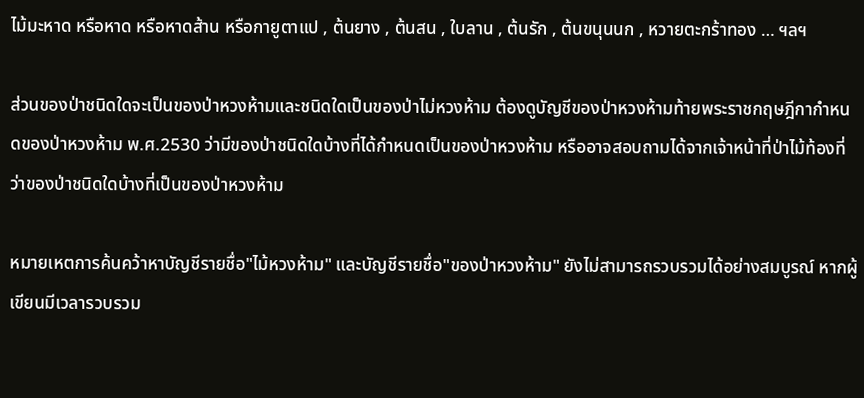ไม้มะหาด หรือหาด หรือหาดส้าน หรือกายูตาแป , ต้นยาง , ต้นสน , ใบลาน , ต้นรัก , ต้นขนุนนก , หวายตะกร้าทอง … ฯลฯ

ส่วนของป่าชนิดใดจะเป็นของป่าหวงห้ามและชนิดใดเป็นของป่าไม่หวงห้าม ต้องดูบัญชีของป่าหวงห้ามท้ายพระราชกฤษฎีกากำหนดของป่าหวงห้าม พ.ศ.2530 ว่ามีของป่าชนิดใดบ้างที่ได้กำหนดเป็นของป่าหวงห้าม หรืออาจสอบถามได้จากเจ้าหน้าที่ป่าไม้ท้องที่ว่าของป่าชนิดใดบ้างที่เป็นของป่าหวงห้าม

หมายเหตการค้นคว้าหาบัญชีรายชื่อ"ไม้หวงห้าม" และบัญชีรายชื่อ"ของป่าหวงห้าม" ยังไม่สามารถรวบรวมได้อย่างสมบูรณ์ หากผู้เขียนมีเวลารวบรวม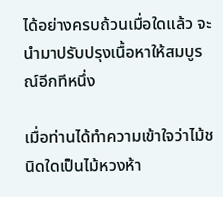ได้อย่างครบถ้วนเมื่อใดแล้ว จะนำมาปรับปรุงเนื้อหาให้สมบูรณ์อีกทีหนึ่ง

เมื่อท่านได้ทำความเข้าใจว่าไม้ชนิดใดเป็นไม้หวงห้า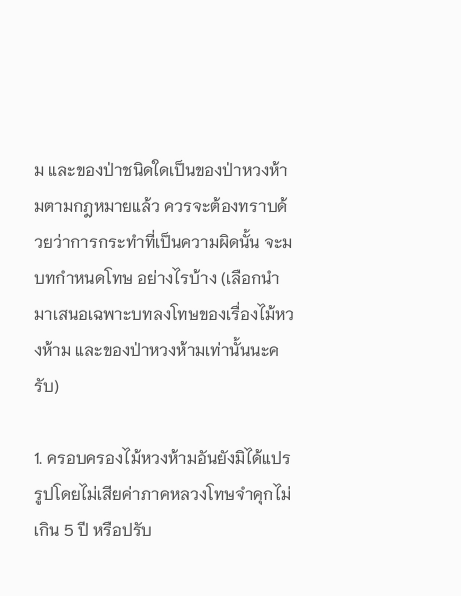ม และของป่าชนิดใดเป็นของป่าหวงห้ามตามกฎหมายแล้ว ควรจะต้องทราบด้วยว่าการกระทำที่เป็นความผิดนั้น จะมบทกำหนดโทษ อย่างไรบ้าง (เลือกนำมาเสนอเฉพาะบทลงโทษของเรื่องไม้หวงห้าม และของป่าหวงห้ามเท่านั้นนะครับ)

1. ครอบครองไม้หวงห้ามอันยังมิได้แปรรูปโดยไม่เสียค่าภาคหลวงโทษจำคุกไม่เกิน 5 ปี หรือปรับ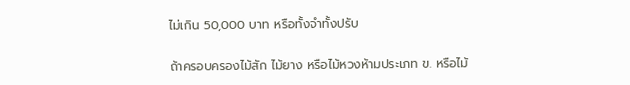ไม่เกิน 50,000 บาท หรือทั้งจำทั้งปรับ

ถ้าครอบครองไม้สัก ไม้ยาง หรือไม้หวงห้ามประเภท ข. หรือไม้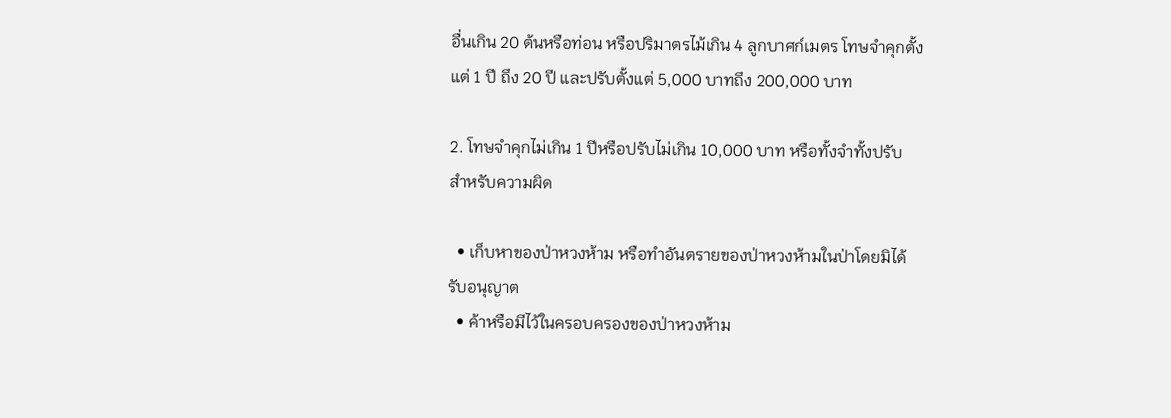อื่นเกิน 20 ต้นหรือท่อน หรือปริมาตรไม้เกิน 4 ลูกบาศก์เมตร โทษจำคุกตั้งแต่ 1 ปี ถึง 20 ปี และปรับตั้งแต่ 5,000 บาทถึง 200,000 บาท

2. โทษจำคุกไม่เกิน 1 ปีหรือปรับไม่เกิน 10,000 บาท หรือทั้งจำทั้งปรับ สำหรับความผิด

  • เก็บหาของป่าหวงห้าม หรือทำอันตรายของป่าหวงห้ามในป่าโดยมิได้รับอนุญาต
  • ค้าหรือมีไว้ในครอบครองของป่าหวงห้าม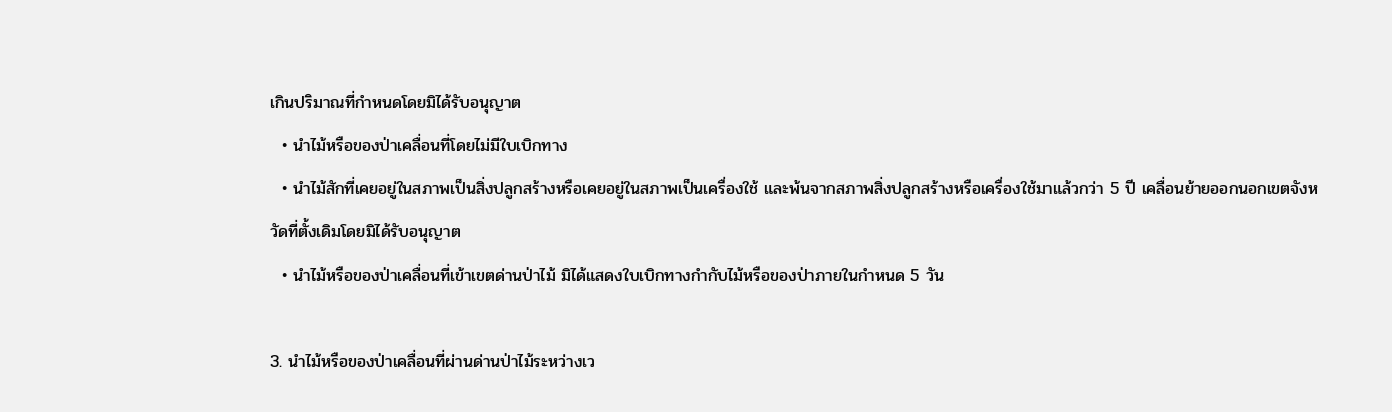เกินปริมาณที่กำหนดโดยมิได้รับอนุญาต
  • นำไม้หรือของป่าเคลื่อนที่โดยไม่มีใบเบิกทาง
  • นำไม้สักที่เคยอยู่ในสภาพเป็นสิ่งปลูกสร้างหรือเคยอยู่ในสภาพเป็นเครื่องใช้ และพ้นจากสภาพสิ่งปลูกสร้างหรือเครื่องใช้มาแล้วกว่า 5 ปี เคลื่อนย้ายออกนอกเขตจังหวัดที่ตั้งเดิมโดยมิได้รับอนุญาต
  • นำไม้หรือของป่าเคลื่อนที่เข้าเขตด่านป่าไม้ มิได้แสดงใบเบิกทางกำกับไม้หรือของป่าภายในกำหนด 5 วัน

3. นำไม้หรือของป่าเคลื่อนที่ผ่านด่านป่าไม้ระหว่างเว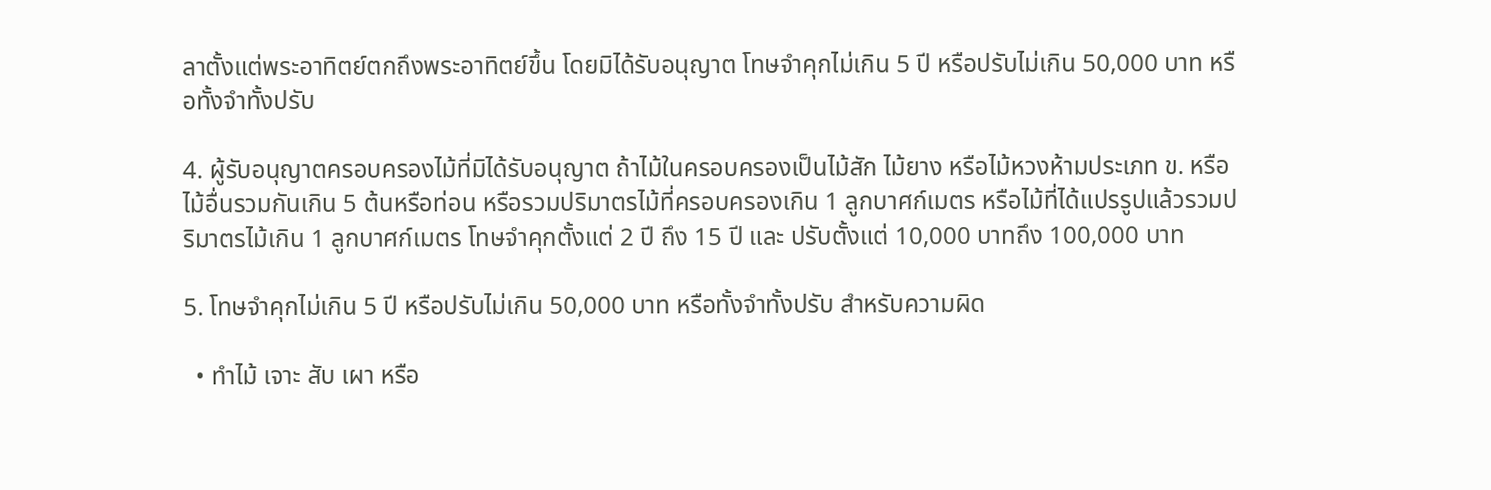ลาตั้งแต่พระอาทิตย์ตกถึงพระอาทิตย์ขึ้น โดยมิได้รับอนุญาต โทษจำคุกไม่เกิน 5 ปี หรือปรับไม่เกิน 50,000 บาท หรือทั้งจำทั้งปรับ

4. ผู้รับอนุญาตครอบครองไม้ที่มิได้รับอนุญาต ถ้าไม้ในครอบครองเป็นไม้สัก ไม้ยาง หรือไม้หวงห้ามประเภท ข. หรือไม้อื่นรวมกันเกิน 5 ต้นหรือท่อน หรือรวมปริมาตรไม้ที่ครอบครองเกิน 1 ลูกบาศก์เมตร หรือไม้ที่ได้แปรรูปแล้วรวมปริมาตรไม้เกิน 1 ลูกบาศก์เมตร โทษจำคุกตั้งแต่ 2 ปี ถึง 15 ปี และ ปรับตั้งแต่ 10,000 บาทถึง 100,000 บาท

5. โทษจำคุกไม่เกิน 5 ปี หรือปรับไม่เกิน 50,000 บาท หรือทั้งจำทั้งปรับ สำหรับความผิด

  • ทำไม้ เจาะ สับ เผา หรือ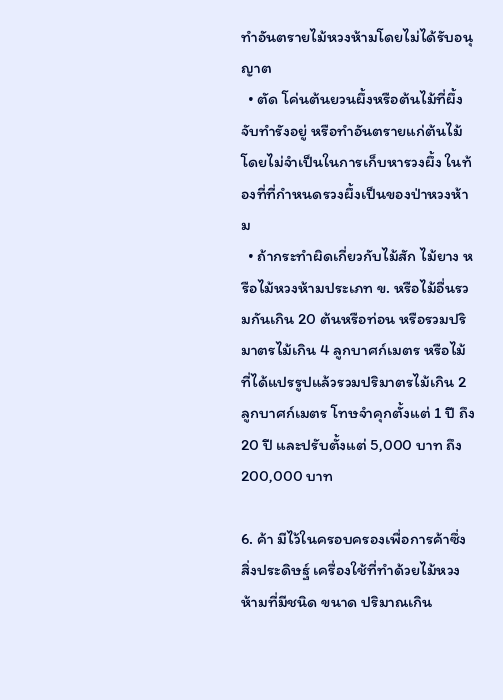ทำอันตรายไม้หวงห้ามโดยไม่ได้รับอนุญาต
  • ตัด โค่นต้นยวนผึ้งหรือต้นไม้ที่ผึ้งจับทำรังอยู่ หรือทำอันตรายแก่ต้นไม้โดยไม่จำเป็นในการเก็บหารวงผึ้ง ในท้องที่ที่กำหนดรวงผึ้งเป็นของป่าหวงห้าม
  • ถ้ากระทำผิดเกี่ยวกับไม้สัก ไม้ยาง หรือไม้หวงห้ามประเภท ข. หรือไม้อื่นรวมกันเกิน 20 ต้นหรือท่อน หรือรวมปริมาตรไม้เกิน 4 ลูกบาศก์เมตร หรือไม้ที่ได้แปรรูปแล้วรวมปริมาตรไม้เกิน 2 ลูกบาศก์เมตร โทษจำคุกตั้งแต่ 1 ปี ถึง 20 ปี และปรับตั้งแต่ 5,000 บาท ถึง 200,000 บาท

6. ค้า มีไว้ในครอบครองเพื่อการค้าซึ่งสิ่งประดิษฐ์ เครื่องใช้ที่ทำด้วยไม้หวงห้ามที่มีชนิด ขนาด ปริมาณเกิน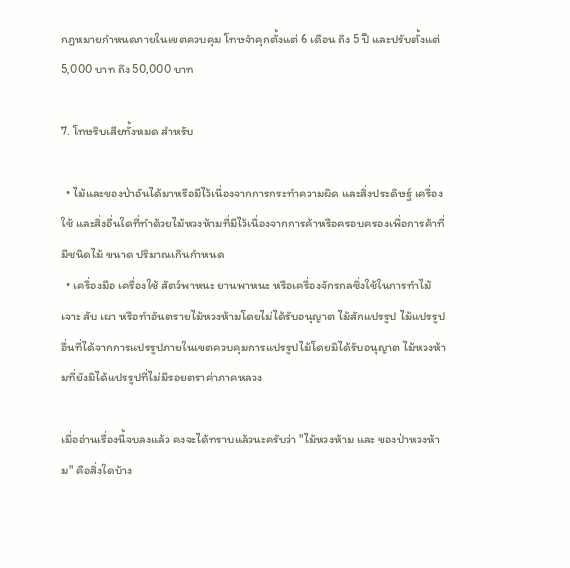กฎหมายกำหนดภายในเขตควบคุม โทษจำคุกตั้งแต่ 6 เดือน ถึง 5 ปี และปรับตั้งแต่ 5,000 บาท ถึง 50,000 บาท

7. โทษริบเสียทั้งหมด สำหรับ

  • ไม้และของป่าอันได้มาหรือมีไว้เนื่องจากการกระทำความผิด และสิ่งประดิษฐ์ เครื่องใช้ และสิ่งอื่นใดที่ทำด้วยไม้หวงห้ามที่มีไว้เนื่องจากการค้าหรือครอบครองเพื่อการค้าที่มีชนิดไม้ ขนาด ปริมาณเกินกำหนด
  • เครื่องมือ เครื่องใช้ สัตว์พาหนะ ยานพาหนะ หรือเครื่องจักรกลซึ่งใช้ในการทำไม้ เจาะ สับ เผา หรือทำอันตรายไม้หวงห้ามโดยไม่ได้รับอนุญาต ไม้สักแปรรูป ไม้แปรรูปอื่นที่ได้จากการแปรรูปภายในเขตควบคุมการแปรรูปไม้โดยมิได้รับอนุญาต ไม้หวงห้ามที่ยังมิได้แปรรูปที่ไม่มีรอยตราค่าภาคหลวง

เมื่ออ่านเรื่องนี้จบลงแล้ว คงจะได้ทราบแล้วนะครับว่า "ไม้หวงห้าม และ ของป่าหวงห้าม" คือสิ่งใดบ้าง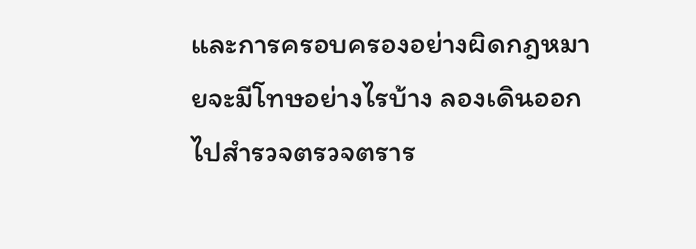และการครอบครองอย่างผิดกฎหมายจะมีโทษอย่างไรบ้าง ลองเดินออกไปสำรวจตรวจตราร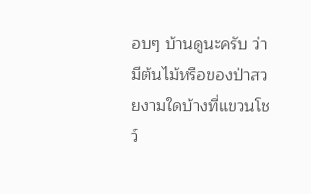อบๆ บ้านดูนะครับ ว่ามีต้นไม้หรือของป่าสวยงามใดบ้างที่แขวนโชว์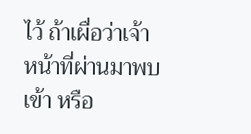ไว้ ถ้าเผื่อว่าเจ้าหน้าที่ผ่านมาพบเข้า หรือ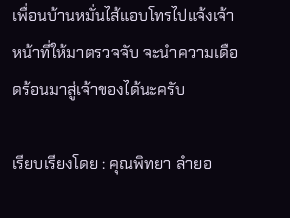เพื่อนบ้านหมั่นไส้แอบโทรไปแจ้งเจ้าหน้าที่ให้มาตรวจจับ จะนำความเดือดร้อนมาสู่เจ้าของได้นะครับ

เรียบเรียงโดย : คุณพิทยา ลำยอ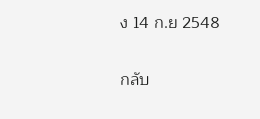ง 14 ก.ย 2548

กลับ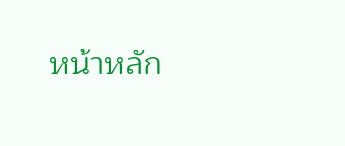หน้าหลัก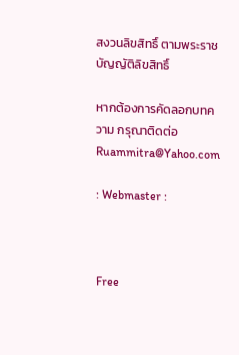สงวนลิขสิทธิ์ ตามพระราชบัญญัติลิขสิทธิ์

หากต้องการคัดลอกบทความ กรุณาติดต่อ Ruammitra@Yahoo.com

: Webmaster :



Free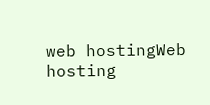web hostingWeb hosting